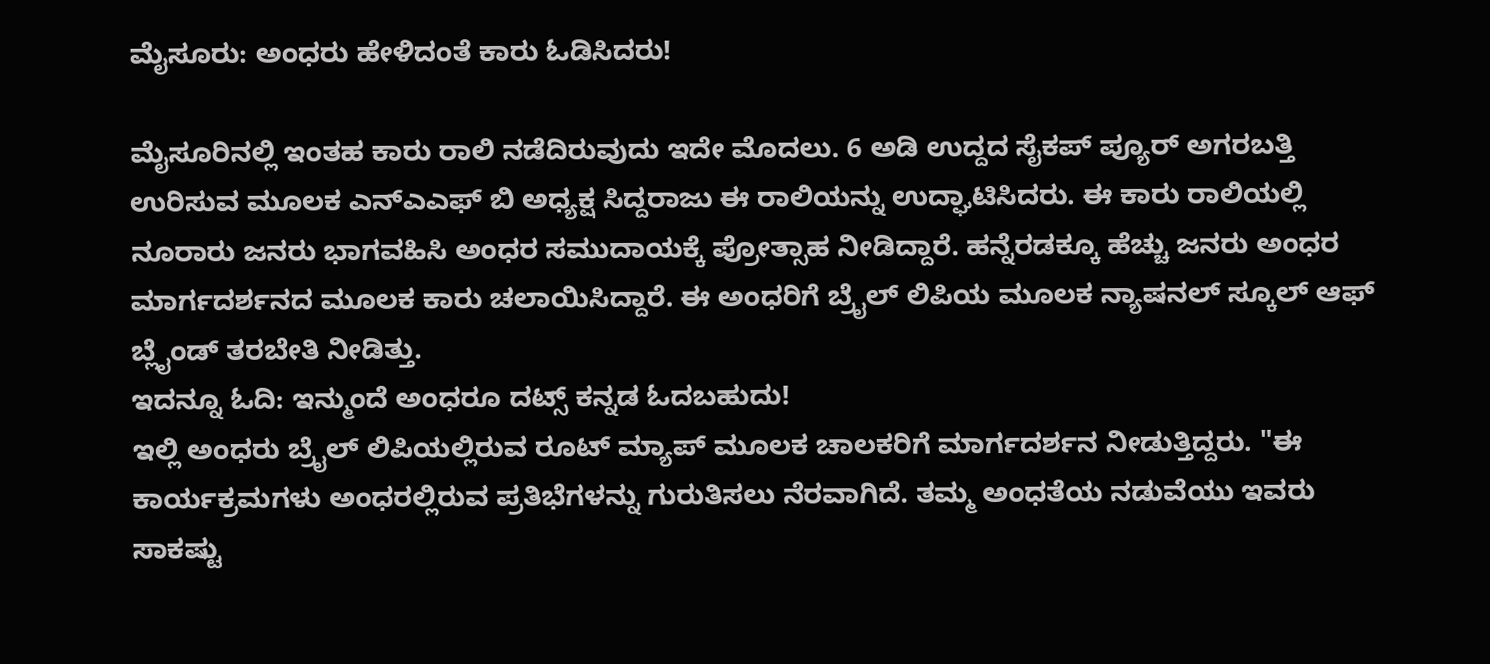ಮೈಸೂರು: ಅಂಧರು ಹೇಳಿದಂತೆ ಕಾರು ಓಡಿಸಿದರು!

ಮೈಸೂರಿನಲ್ಲಿ ಇಂತಹ ಕಾರು ರಾಲಿ ನಡೆದಿರುವುದು ಇದೇ ಮೊದಲು. 6 ಅಡಿ ಉದ್ದದ ಸೈಕಪ್ ಪ್ಯೂರ್ ಅಗರಬತ್ತಿ ಉರಿಸುವ ಮೂಲಕ ಎನ್ಎಎಫ್ ಬಿ ಅಧ್ಯಕ್ಷ ಸಿದ್ದರಾಜು ಈ ರಾಲಿಯನ್ನು ಉದ್ಘಾಟಿಸಿದರು. ಈ ಕಾರು ರಾಲಿಯಲ್ಲಿ ನೂರಾರು ಜನರು ಭಾಗವಹಿಸಿ ಅಂಧರ ಸಮುದಾಯಕ್ಕೆ ಪ್ರೋತ್ಸಾಹ ನೀಡಿದ್ದಾರೆ. ಹನ್ನೆರಡಕ್ಕೂ ಹೆಚ್ಚು ಜನರು ಅಂಧರ ಮಾರ್ಗದರ್ಶನದ ಮೂಲಕ ಕಾರು ಚಲಾಯಿಸಿದ್ದಾರೆ. ಈ ಅಂಧರಿಗೆ ಬ್ರೈಲ್ ಲಿಪಿಯ ಮೂಲಕ ನ್ಯಾಷನಲ್ ಸ್ಕೂಲ್ ಆಫ್ ಬ್ಲೈಂಡ್ ತರಬೇತಿ ನೀಡಿತ್ತು.
ಇದನ್ನೂ ಓದಿ: ಇನ್ಮುಂದೆ ಅಂಧರೂ ದಟ್ಸ್ ಕನ್ನಡ ಓದಬಹುದು!
ಇಲ್ಲಿ ಅಂಧರು ಬ್ರೈಲ್ ಲಿಪಿಯಲ್ಲಿರುವ ರೂಟ್ ಮ್ಯಾಪ್ ಮೂಲಕ ಚಾಲಕರಿಗೆ ಮಾರ್ಗದರ್ಶನ ನೀಡುತ್ತಿದ್ದರು. "ಈ ಕಾರ್ಯಕ್ರಮಗಳು ಅಂಧರಲ್ಲಿರುವ ಪ್ರತಿಭೆಗಳನ್ನು ಗುರುತಿಸಲು ನೆರವಾಗಿದೆ. ತಮ್ಮ ಅಂಧತೆಯ ನಡುವೆಯು ಇವರು ಸಾಕಷ್ಟು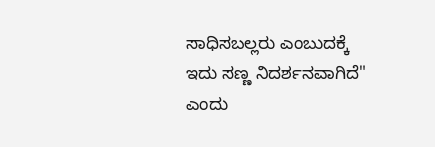ಸಾಧಿಸಬಲ್ಲರು ಎಂಬುದಕ್ಕೆ ಇದು ಸಣ್ಣ ನಿದರ್ಶನವಾಗಿದೆ" ಎಂದು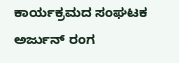ಕಾರ್ಯಕ್ರಮದ ಸಂಘಟಕ ಅರ್ಜುನ್ ರಂಗ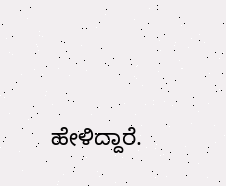ಹೇಳಿದ್ದಾರೆ.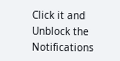Click it and Unblock the Notifications